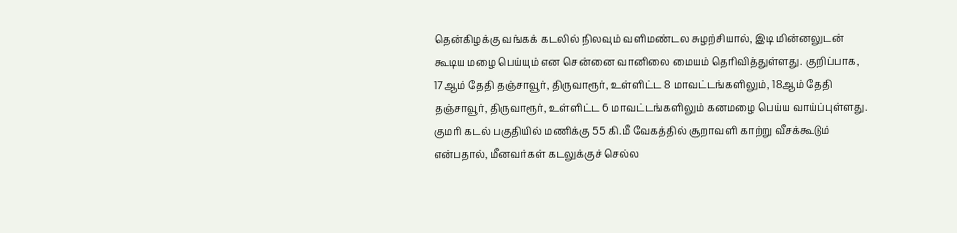தென்கிழக்கு வங்கக் கடலில் நிலவும் வளிமண்டல சுழற்சியால், இடி மின்னலுடன் கூடிய மழை பெய்யும் என சென்னை வானிலை மையம் தெரிவித்துள்ளது. குறிப்பாக, 17ஆம் தேதி தஞ்சாவூர், திருவாரூர், உள்ளிட்ட 8 மாவட்டங்களிலும், 18ஆம் தேதி தஞ்சாவூர், திருவாரூர், உள்ளிட்ட 6 மாவட்டங்களிலும் கனமழை பெய்ய வாய்ப்புள்ளது. குமரி கடல் பகுதியில் மணிக்கு 55 கி.மீ வேகத்தில் சூறாவளி காற்று வீசக்கூடும் என்பதால், மீனவர்கள் கடலுக்குச் செல்ல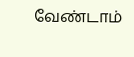வேண்டாம்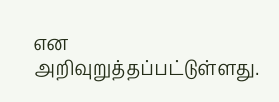என அறிவுறுத்தப்பட்டுள்ளது.